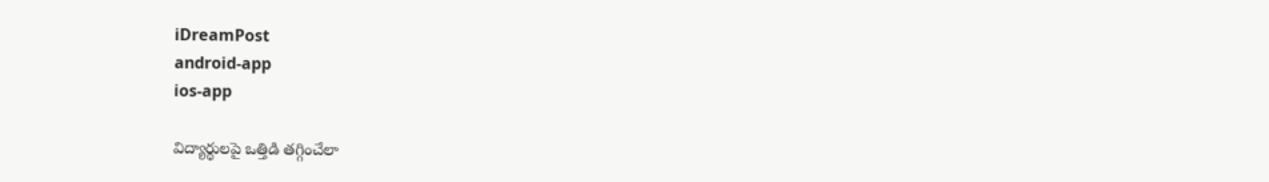iDreamPost
android-app
ios-app

విద్యార్థులపై ఒత్తిడి తగ్గించేలా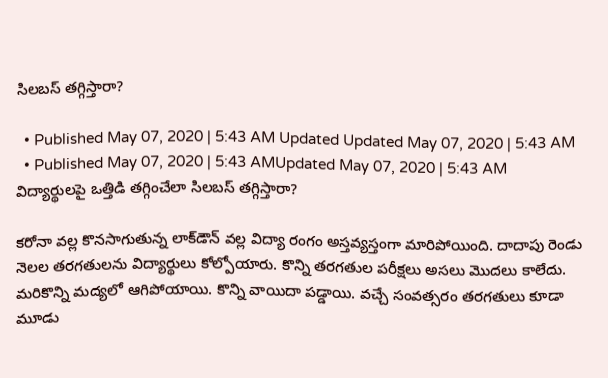సిలబస్‌ తగ్గిస్తారా?

  • Published May 07, 2020 | 5:43 AM Updated Updated May 07, 2020 | 5:43 AM
  • Published May 07, 2020 | 5:43 AMUpdated May 07, 2020 | 5:43 AM
విద్యార్థులపై ఒత్తిడి తగ్గించేలా సిలబస్‌ తగ్గిస్తారా?

కరోనా వల్ల కొనసాగుతున్న లాక్‌డౌన్‌ వల్ల విద్యా రంగం అస్తవ్యస్తంగా మారిపోయింది. దాదాపు రెండు నెలల తరగతులను విద్యార్థులు కోల్పోయారు. కొన్ని తరగతుల పరీక్షలు అసలు మొదలు కాలేదు. మరికొన్ని మద్యలో ఆగిపోయాయి. కొన్ని వాయిదా పడ్డాయి. వచ్చే సంవత్సరం తరగతులు కూడా మూడు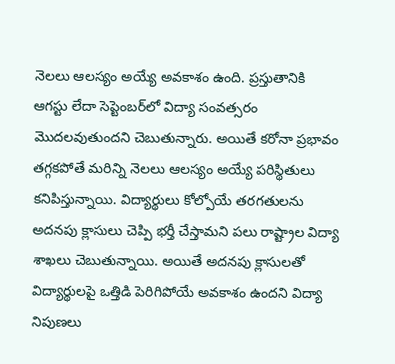నెలలు ఆలస్యం అయ్యే అవకాశం ఉంది. ప్రస్తుతానికి ఆగస్టు లేదా సెప్టెంబర్‌లో విద్యా సంవత్సరం మొదలవుతుందని చెబుతున్నారు. అయితే కరోనా ప్రభావం తగ్గకపోతే మరిన్ని నెలలు ఆలస్యం అయ్యే పరిస్థితులు కనిపిస్తున్నాయి. విద్యార్థులు కోల్పోయే తరగతులను అదనపు క్లాసులు చెప్పి భర్తీ చేస్తామని పలు రాష్ట్రాల విద్యా శాఖలు చెబుతున్నాయి. అయితే అదనపు క్లాసులతో విద్యార్థులపై ఒత్తిడి పెరిగిపోయే అవకాశం ఉందని విద్యా నిపుణలు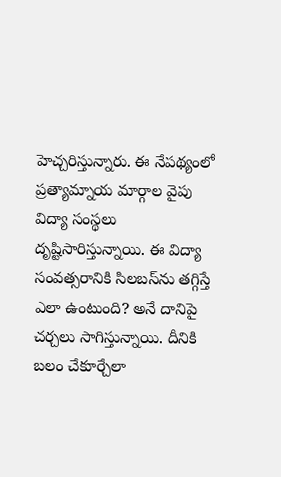హెచ్చరిస్తున్నారు. ఈ నేపథ్యంలో ప్రత్యామ్నాయ మార్గాల వైపు విద్యా సంస్థలు దృష్టిసారిస్తున్నాయి. ఈ విద్యా సంవత్సరానికి సిలబస్‌ను తగ్గిస్తే ఎలా ఉంటుంది? అనే దానిపై చర్చలు సాగిస్తున్నాయి. దీనికి బలం చేకూర్చేలా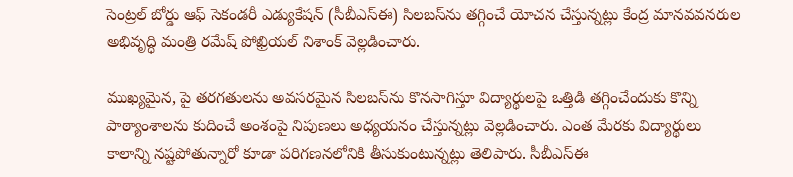సెంట్రల్‌ బోర్డు ఆఫ్‌ సెకండరీ ఎడ్యుకేషన్‌ (సీబీఎస్‌ఈ) సిలబస్‌ను తగ్గించే యోచన చేస్తున్నట్లు కేంద్ర మానవవనరుల అభివృద్ధి మంత్రి రమేష్‌ పోఖ్రియల్‌ నిశాంక్‌ వెల్లడించారు.

ముఖ్యమైన, పై తరగతులను అవసరమైన సిలబస్‌ను కొనసాగిస్తూ విద్యార్థులపై ఒత్తిడి తగ్గించేందుకు కొన్ని పాఠ్యాంశాలను కుదించే అంశంపై నిపుణలు అధ్యయనం చేస్తున్నట్లు వెల్లడించారు. ఎంత మేరకు విద్యార్థులు కాలాన్ని నష్టపోతున్నారో కూడా పరిగణనలోనికి తీసుకుంటున్నట్లు తెలిపారు. సీబీఎస్‌ఈ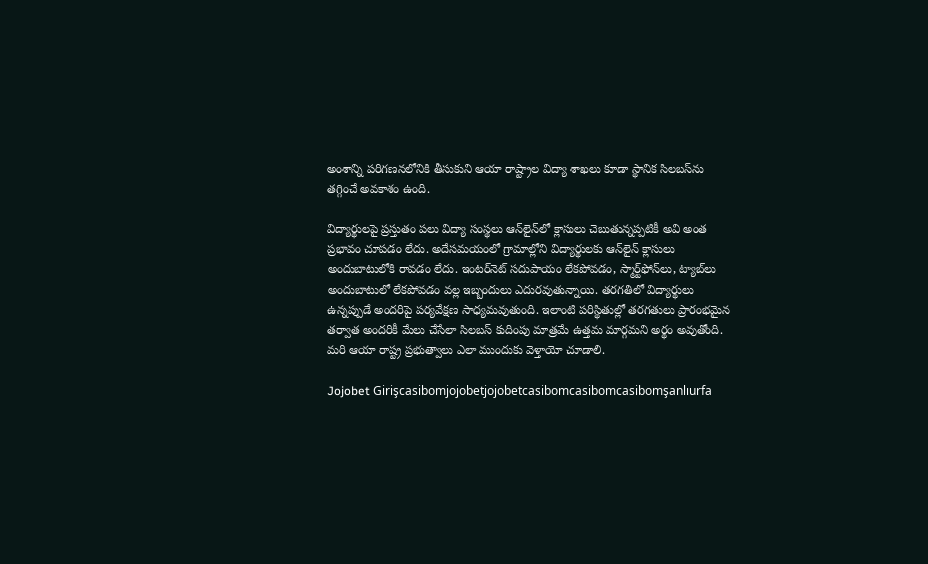అంశాన్ని పరిగణనలోనికి తీసుకుని ఆయా రాష్ట్రాల విద్యా శాఖలు కూడా స్థానిక సిలబస్‌ను తగ్గించే అవకాశం ఉంది.

విద్యార్థులపై ప్రస్తుతం పలు విద్యా సంస్థలు ఆన్‌లైన్‌లో క్లాసులు చెబుతున్నప్పటికీ అవి అంత ప్రభావం చూపడం లేదు. అదేసమయంలో గ్రామాల్లోని విద్యార్థులకు ఆన్‌లైన్‌ క్లాసులు అందుబాటులోకి రావడం లేదు. ఇంటర్‌నెట్‌ సదుపాయం లేకపోవడం, స్మార్ట్‌ఫోన్‌లు, ట్యాబ్‌లు అందుబాటులో లేకపోవడం వల్ల ఇబ్బందులు ఎదురవుతున్నాయి. తరగతిలో విద్యార్థులు ఉన్నప్పుడే అందరిపై పర్యవేక్షణ సాధ్యమవుతుంది. ఇలాంటి పరిస్థితుల్లో తరగతులు ప్రారంభమైన తర్వాత అందరికీ మేలు చేసేలా సిలబస్‌ కుదింపు మాత్రమే ఉత్తమ మార్గమని అర్థం అవుతోంది. మరి ఆయా రాష్ట్ర ప్రభుత్వాలు ఎలా ముందుకు వెళ్తాయో చూడాలి.

Jojobet Girişcasibomjojobetjojobetcasibomcasibomcasibomşanlıurfa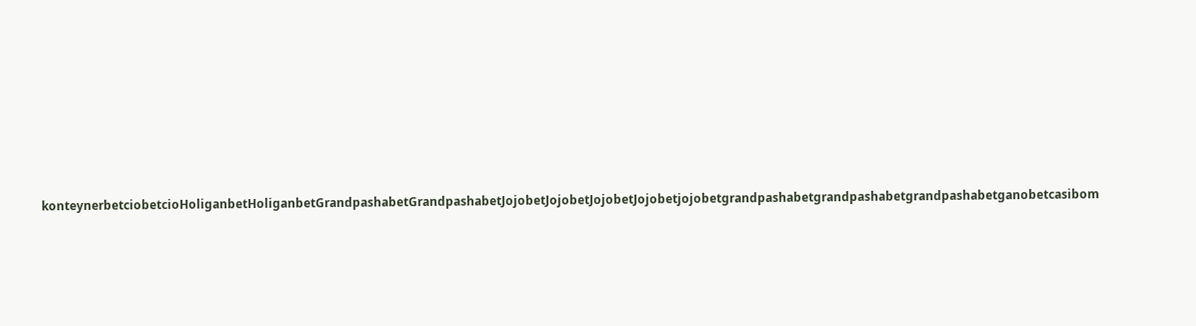konteynerbetciobetcioHoliganbetHoliganbetGrandpashabetGrandpashabetJojobetJojobetJojobetJojobetjojobetgrandpashabetgrandpashabetgrandpashabetganobetcasibom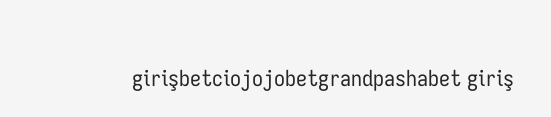girişbetciojojobetgrandpashabet giriş